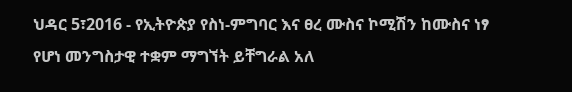ህዳር 5፣2016 - የኢትዮጵያ የስነ-ምግባር እና ፀረ ሙስና ኮሚሽን ከሙስና ነፃ የሆነ መንግስታዊ ተቋም ማግኘት ይቸግራል አለ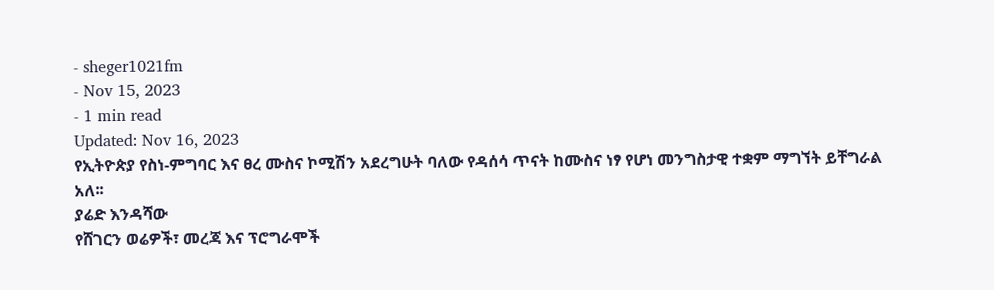- sheger1021fm
- Nov 15, 2023
- 1 min read
Updated: Nov 16, 2023
የኢትዮጵያ የስነ-ምግባር እና ፀረ ሙስና ኮሚሽን አደረግሁት ባለው የዳሰሳ ጥናት ከሙስና ነፃ የሆነ መንግስታዊ ተቋም ማግኘት ይቸግራል አለ፡፡
ያሬድ እንዳሻው
የሸገርን ወሬዎች፣ መረጃ እና ፕሮግራሞች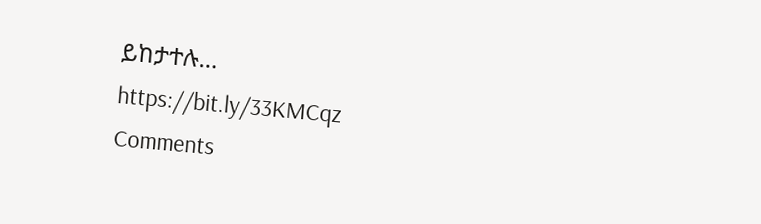ይከታተሉ… https://bit.ly/33KMCqz
Comments